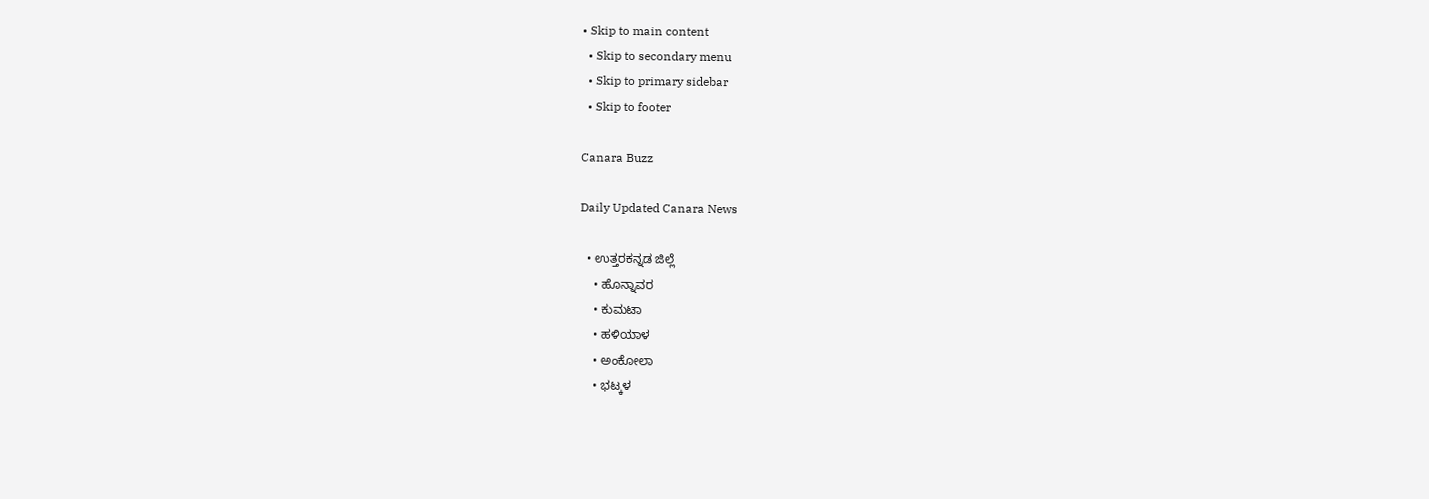• Skip to main content
  • Skip to secondary menu
  • Skip to primary sidebar
  • Skip to footer

Canara Buzz

Daily Updated Canara News

  • ಉತ್ತರಕನ್ನಡ ಜಿಲ್ಲೆ
    • ಹೊನ್ನಾವರ
    • ಕುಮಟಾ
    • ಹಳಿಯಾಳ
    • ಅಂಕೋಲಾ
    • ಭಟ್ಕಳ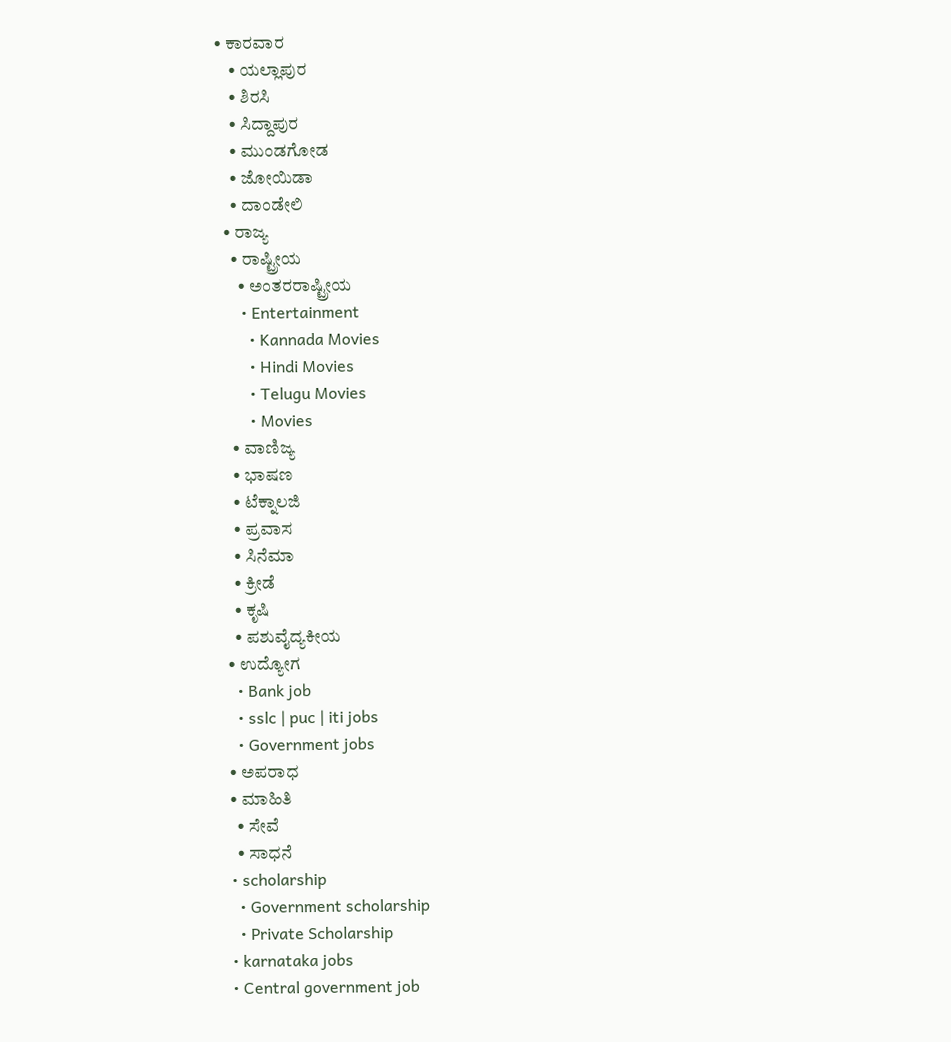• ಕಾರವಾರ
    • ಯಲ್ಲಾಪುರ
    • ಶಿರಸಿ
    • ಸಿದ್ದಾಪುರ
    • ಮುಂಡಗೋಡ
    • ಜೋಯಿಡಾ
    • ದಾಂಡೇಲಿ
  • ರಾಜ್ಯ
    • ರಾಷ್ಟ್ರೀಯ
      • ಅಂತರರಾಷ್ಟ್ರೀಯ
      • Entertainment
        • Kannada Movies
        • Hindi Movies
        • Telugu Movies
        • Movies
    • ವಾಣಿಜ್ಯ
    • ಭಾಷಣ
    • ಟೆಕ್ನಾಲಜಿ
    • ಪ್ರವಾಸ
    • ಸಿನೆಮಾ
    • ಕ್ರೀಡೆ
    • ಕೃಷಿ
    • ಪಶುವೈದ್ಯಕೀಯ
  • ಉದ್ಯೋಗ
    • Bank job
    • sslc | puc | iti jobs
    • Government jobs
  • ಅಪರಾಧ
  • ಮಾಹಿತಿ
    • ಸೇವೆ
    • ಸಾಧನೆ
  • scholarship
    • Government scholarship
    • Private Scholarship
  • karnataka jobs
  • Central government job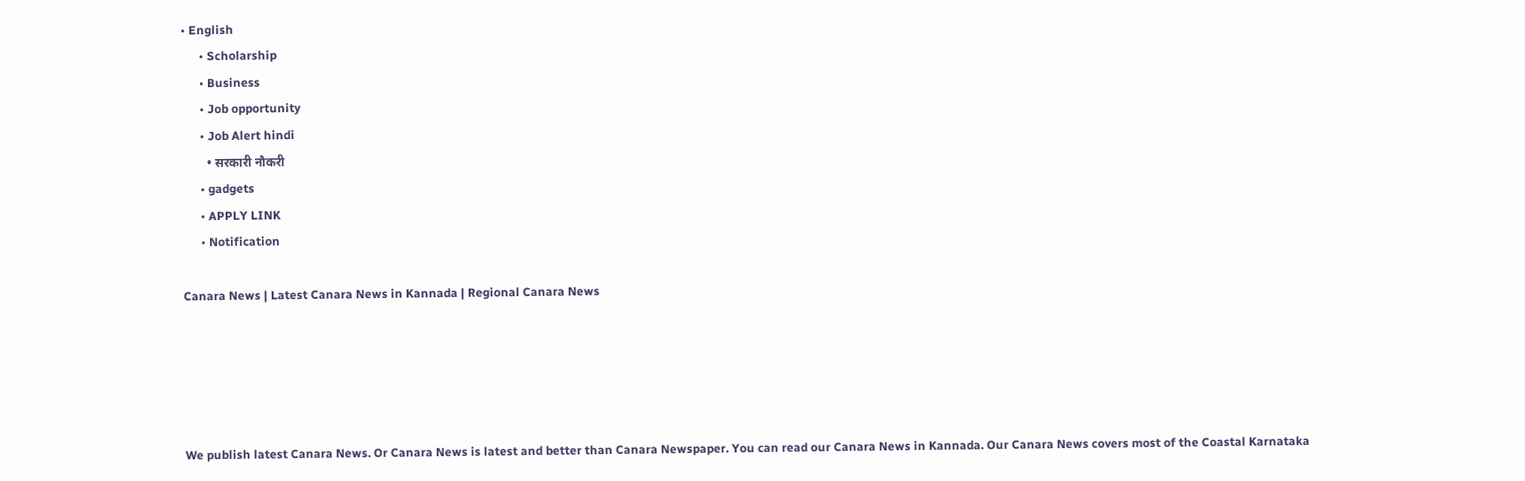• English
      • Scholarship
      • Business
      • Job opportunity
      • Job Alert hindi
        • सरकारी नौकरी
      • gadgets
      • APPLY LINK
      • Notification

Canara News | Latest Canara News in Kannada | Regional Canara News





We publish latest Canara News. Or Canara News is latest and better than Canara Newspaper. You can read our Canara News in Kannada. Our Canara News covers most of the Coastal Karnataka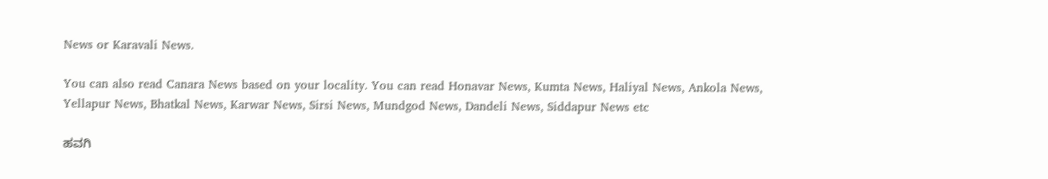News or Karavali News.

You can also read Canara News based on your locality. You can read Honavar News, Kumta News, Haliyal News, Ankola News, Yellapur News, Bhatkal News, Karwar News, Sirsi News, Mundgod News, Dandeli News, Siddapur News etc

ಹವಗಿ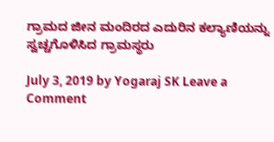ಗ್ರಾಮದ ಜೀನ ಮಂದಿರದ‌ ಎದುರಿನ ಕಲ್ಯಾಣಿಯನ್ನು ಸ್ವಚ್ಚಗೊಳಿಸಿದ ಗ್ರಾಮಸ್ಥರು

July 3, 2019 by Yogaraj SK Leave a Comment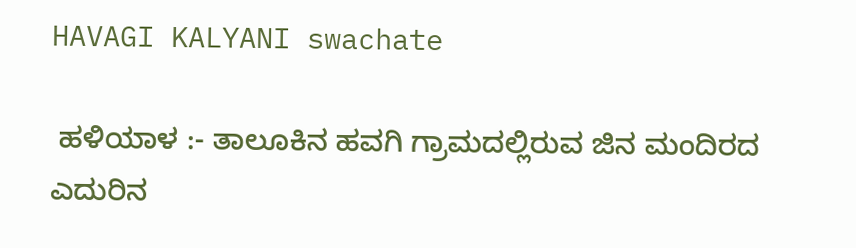HAVAGI KALYANI swachate

 ಹಳಿಯಾಳ :- ತಾಲೂಕಿನ ಹವಗಿ ಗ್ರಾಮದಲ್ಲಿರುವ ಜಿನ ಮಂದಿರದ ಎದುರಿನ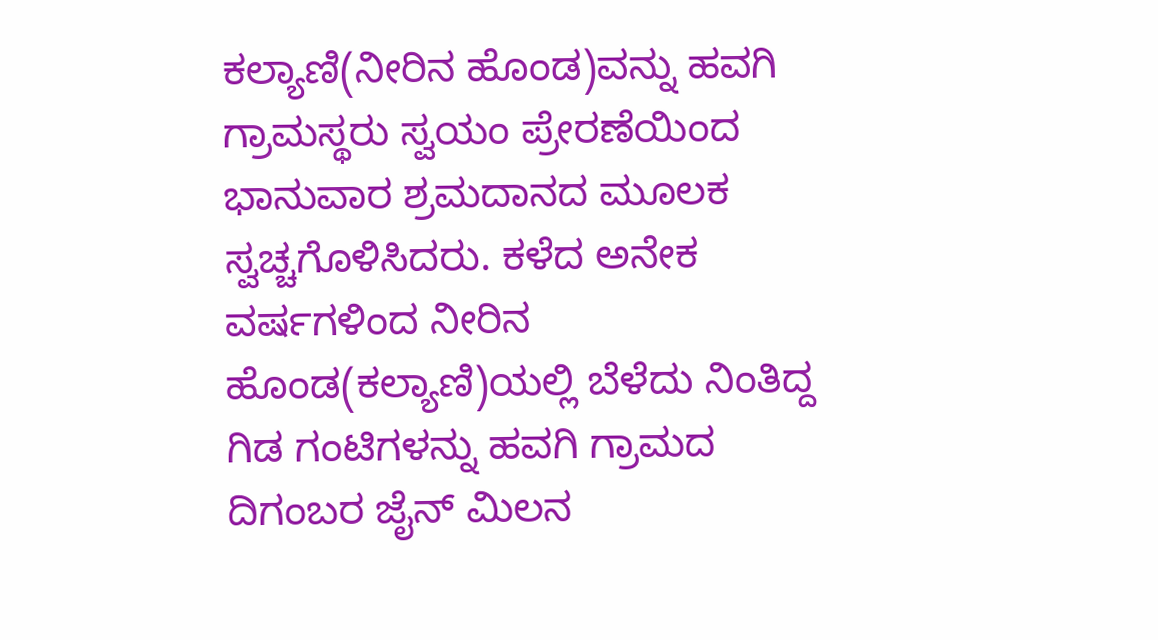ಕಲ್ಯಾಣಿ(ನೀರಿನ ಹೊಂಡ)ವನ್ನು ಹವಗಿ ಗ್ರಾಮಸ್ಥರು ಸ್ವಯಂ ಪ್ರೇರಣೆಯಿಂದ ಭಾನುವಾರ ಶ್ರಮದಾನದ ಮೂಲಕ ಸ್ವಚ್ಚಗೊಳಿಸಿದರು. ಕಳೆದ ಅನೇಕ ವರ್ಷಗಳಿಂದ ನೀರಿನ ಹೊಂಡ(ಕಲ್ಯಾಣಿ)ಯಲ್ಲಿ ಬೆಳೆದು ನಿಂತಿದ್ದ ಗಿಡ ಗಂಟಿಗಳನ್ನು ಹವಗಿ ಗ್ರಾಮದ ದಿಗಂಬರ ಜೈನ್ ಮಿಲನ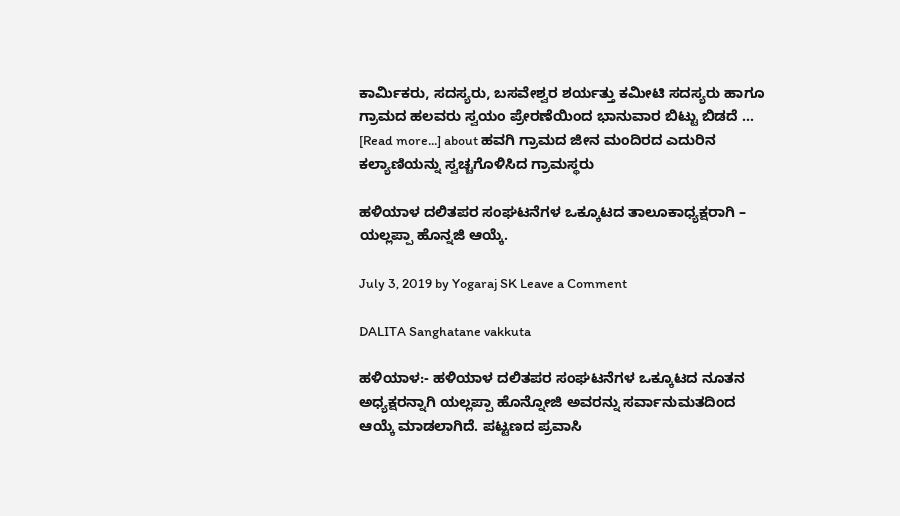ಕಾರ್ಮಿಕರು, ಸದಸ್ಯರು, ಬಸವೇಶ್ವರ ಶರ್ಯತ್ತು ಕಮೀಟಿ ಸದಸ್ಯರು ಹಾಗೂ ಗ್ರಾಮದ ಹಲವರು ಸ್ವಯಂ ಪ್ರೇರಣೆಯಿಂದ ಭಾನುವಾರ ಬಿಟ್ಟು ಬಿಡದೆ … [Read more...] about ಹವಗಿ ಗ್ರಾಮದ ಜೀನ ಮಂದಿರದ‌ ಎದುರಿನ ಕಲ್ಯಾಣಿಯನ್ನು ಸ್ವಚ್ಚಗೊಳಿಸಿದ ಗ್ರಾಮಸ್ಥರು

ಹಳಿಯಾಳ ದಲಿತಪರ‌ ಸಂಘಟನೆಗಳ ಒಕ್ಕೂಟದ ತಾಲೂಕಾಧ್ಯಕ್ಷರಾಗಿ – ಯಲ್ಲಪ್ಪಾ ಹೊನ್ನಜಿ ಆಯ್ಕೆ.

July 3, 2019 by Yogaraj SK Leave a Comment

DALITA Sanghatane vakkuta

ಹಳಿಯಾಳ:- ಹಳಿಯಾಳ ದಲಿತಪರ ಸಂಘಟನೆಗಳ ಒಕ್ಕೂಟದ ನೂತನ ಅಧ್ಯಕ್ಷರನ್ನಾಗಿ ಯಲ್ಲಪ್ಪಾ ಹೊನ್ನೋಜಿ ಅವರನ್ನು ಸರ್ವಾನುಮತದಿಂದ ಆಯ್ಕೆ ಮಾಡಲಾಗಿದೆ. ಪಟ್ಟಣದ ಪ್ರವಾಸಿ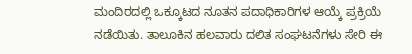ಮಂದಿರದಲ್ಲಿ ಒಕ್ಕೂಟದ ನೂತನ ಪದಾಧಿಕಾರಿಗಳ ಆಯ್ಕೆ ಪ್ರಕ್ರಿಯೆ ನಡೆಯಿತು. ತಾಲೂಕಿನ ಹಲವಾರು ದಲಿತ ಸಂಘಟನೆಗಳು ಸೇರಿ ಈ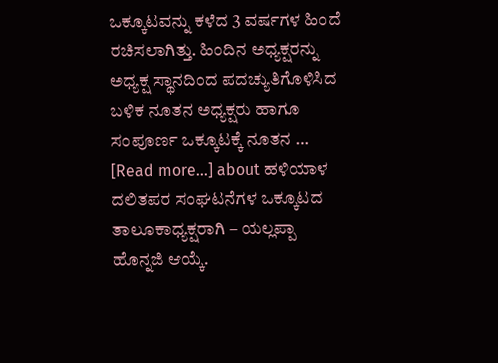ಒಕ್ಕೂಟವನ್ನು ಕಳೆದ 3 ವರ್ಷಗಳ ಹಿಂದೆ ರಚಿಸಲಾಗಿತ್ತು. ಹಿಂದಿನ ಅಧ್ಯಕ್ಷರನ್ನು ಅಧ್ಯಕ್ಷ ಸ್ಥಾನದಿಂದ ಪದಚ್ಯುತಿಗೊಳಿಸಿದ ಬಳಿಕ ನೂತನ ಅಧ್ಯಕ್ಷರು ಹಾಗೂ ಸಂಪೂರ್ಣ ಒಕ್ಕೂಟಕ್ಕೆ ನೂತನ … [Read more...] about ಹಳಿಯಾಳ ದಲಿತಪರ‌ ಸಂಘಟನೆಗಳ ಒಕ್ಕೂಟದ ತಾಲೂಕಾಧ್ಯಕ್ಷರಾಗಿ – ಯಲ್ಲಪ್ಪಾ ಹೊನ್ನಜಿ ಆಯ್ಕೆ.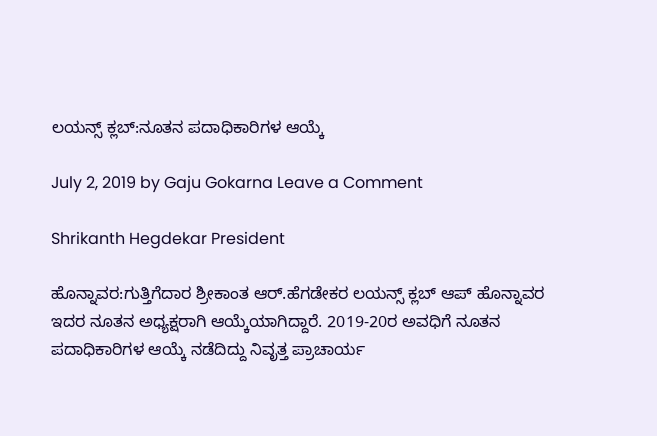ಲಯನ್ಸ್ ಕ್ಲಬ್:ನೂತನ ಪದಾಧಿಕಾರಿಗಳ ಆಯ್ಕೆ

July 2, 2019 by Gaju Gokarna Leave a Comment

Shrikanth Hegdekar President

ಹೊನ್ನಾವರ:ಗುತ್ತಿಗೆದಾರ ಶ್ರೀಕಾಂತ ಆರ್.ಹೆಗಡೇಕರ ಲಯನ್ಸ್ ಕ್ಲಬ್ ಆಪ್ ಹೊನ್ನಾವರ ಇದರ ನೂತನ ಅಧ್ಯಕ್ಷರಾಗಿ ಆಯ್ಕೆಯಾಗಿದ್ದಾರೆ. 2019-20ರ ಅವಧಿಗೆ ನೂತನ ಪದಾಧಿಕಾರಿಗಳ ಆಯ್ಕೆ ನಡೆದಿದ್ದು ನಿವೃತ್ತ ಪ್ರಾಚಾರ್ಯ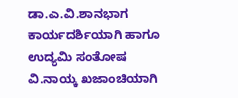ಡಾ.ಎ.ವಿ.ಶಾನಭಾಗ ಕಾರ್ಯದರ್ಶಿಯಾಗಿ ಹಾಗೂ ಉದ್ಯಮಿ ಸಂತೋಷ ವಿ.ನಾಯ್ಕ ಖಜಾಂಚಿಯಾಗಿ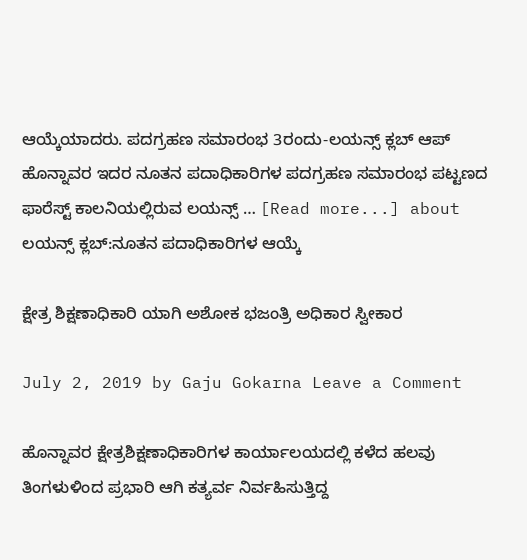ಆಯ್ಕೆಯಾದರು. ಪದಗ್ರಹಣ ಸಮಾರಂಭ 3ರಂದು-ಲಯನ್ಸ್ ಕ್ಲಬ್ ಆಪ್ ಹೊನ್ನಾವರ ಇದರ ನೂತನ ಪದಾಧಿಕಾರಿಗಳ ಪದಗ್ರಹಣ ಸಮಾರಂಭ ಪಟ್ಟಣದ ಫಾರೆಸ್ಟ್ ಕಾಲನಿಯಲ್ಲಿರುವ ಲಯನ್ಸ್ … [Read more...] about ಲಯನ್ಸ್ ಕ್ಲಬ್:ನೂತನ ಪದಾಧಿಕಾರಿಗಳ ಆಯ್ಕೆ

ಕ್ಷೇತ್ರ ಶಿಕ್ಷಣಾಧಿಕಾರಿ ಯಾಗಿ ಅಶೋಕ ಭಜಂತ್ರಿ ಅಧಿಕಾರ ಸ್ವೀಕಾರ

July 2, 2019 by Gaju Gokarna Leave a Comment

ಹೊನ್ನಾವರ ಕ್ಷೇತ್ರಶಿಕ್ಷಣಾಧಿಕಾರಿಗಳ ಕಾರ್ಯಾಲಯದಲ್ಲಿ ಕಳೆದ ಹಲವು ತಿಂಗಳುಳಿಂದ ಪ್ರಭಾರಿ ಆಗಿ ಕತ್ಯರ್ವ ನಿರ್ವಹಿಸುತ್ತಿದ್ದ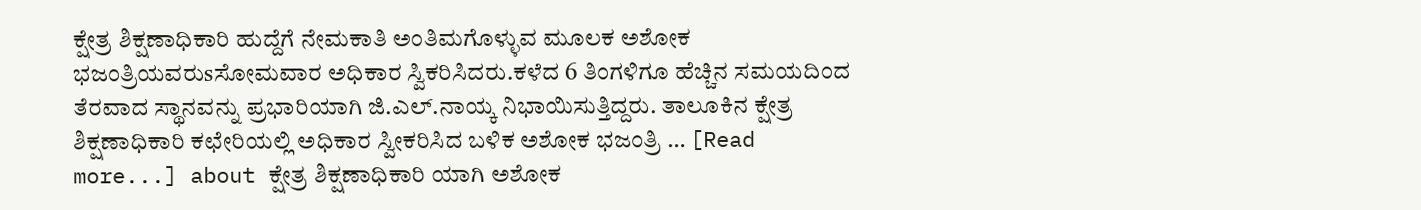ಕ್ಷೇತ್ರ ಶಿಕ್ಷಣಾಧಿಕಾರಿ ಹುದ್ದೆಗೆ ನೇಮಕಾತಿ ಅಂತಿಮಗೊಳ್ಳುವ ಮೂಲಕ ಅಶೋಕ ಭಜಂತ್ರಿಯವರುsಸೋಮವಾರ ಅಧಿಕಾರ ಸ್ವಿಕರಿಸಿದರು.ಕಳೆದ 6 ತಿಂಗಳಿಗೂ ಹೆಚ್ಚಿನ ಸಮಯದಿಂದ ತೆರವಾದ ಸ್ಥಾನವನ್ನು ಪ್ರಭಾರಿಯಾಗಿ ಜಿ.ಎಲ್.ನಾಯ್ಕ ನಿಭಾಯಿಸುತ್ತಿದ್ದರು. ತಾಲೂಕಿನ ಕ್ಷೇತ್ರ ಶಿಕ್ಷಣಾಧಿಕಾರಿ ಕಛೇರಿಯಲ್ಲಿ ಅಧಿಕಾರ ಸ್ವೀಕರಿಸಿದ ಬಳಿಕ ಅಶೋಕ ಭಜಂತ್ರಿ … [Read more...] about ಕ್ಷೇತ್ರ ಶಿಕ್ಷಣಾಧಿಕಾರಿ ಯಾಗಿ ಅಶೋಕ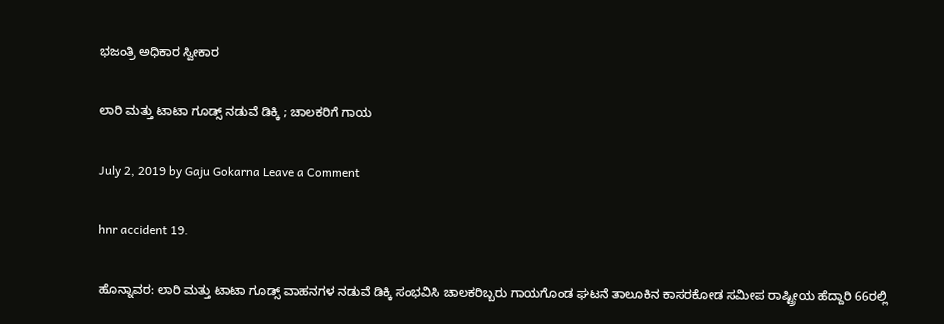ಭಜಂತ್ರಿ ಅಧಿಕಾರ ಸ್ವೀಕಾರ

ಲಾರಿ ಮತ್ತು ಟಾಟಾ ಗೂಡ್ಸ್ ನಡುವೆ ಡಿಕ್ಕಿ ; ಚಾಲಕರಿಗೆ ಗಾಯ

July 2, 2019 by Gaju Gokarna Leave a Comment

hnr accident 19.

ಹೊನ್ನಾವರ: ಲಾರಿ ಮತ್ತು ಟಾಟಾ ಗೂಡ್ಸ್ ವಾಹನಗಳ ನಡುವೆ ಡಿಕ್ಕಿ ಸಂಭವಿಸಿ ಚಾಲಕರಿಬ್ಬರು ಗಾಯಗೊಂಡ ಘಟನೆ ತಾಲೂಕಿನ ಕಾಸರಕೋಡ ಸಮೀಪ ರಾಷ್ಟ್ರೀಯ ಹೆದ್ದಾರಿ 66ರಲ್ಲಿ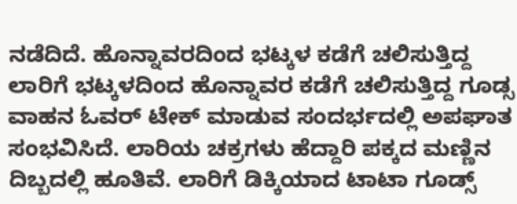ನಡೆದಿದೆ. ಹೊನ್ನಾವರದಿಂದ ಭಟ್ಕಳ ಕಡೆಗೆ ಚಲಿಸುತ್ತಿದ್ದ ಲಾರಿಗೆ ಭಟ್ಕಳದಿಂದ ಹೊನ್ನಾವರ ಕಡೆಗೆ ಚಲಿಸುತ್ತಿದ್ದ ಗೂಡ್ಸ ವಾಹನ ಓವರ್ ಟೇಕ್ ಮಾಡುವ ಸಂದರ್ಭದಲ್ಲಿ ಅಪಘಾತ ಸಂಭವಿಸಿದೆ. ಲಾರಿಯ ಚಕ್ರಗಳು ಹೆದ್ದಾರಿ ಪಕ್ಕದ ಮಣ್ಣಿನ ದಿಬ್ಬದಲ್ಲಿ ಹೂತಿವೆ. ಲಾರಿಗೆ ಡಿಕ್ಕಿಯಾದ ಟಾಟಾ ಗೂಡ್ಸ್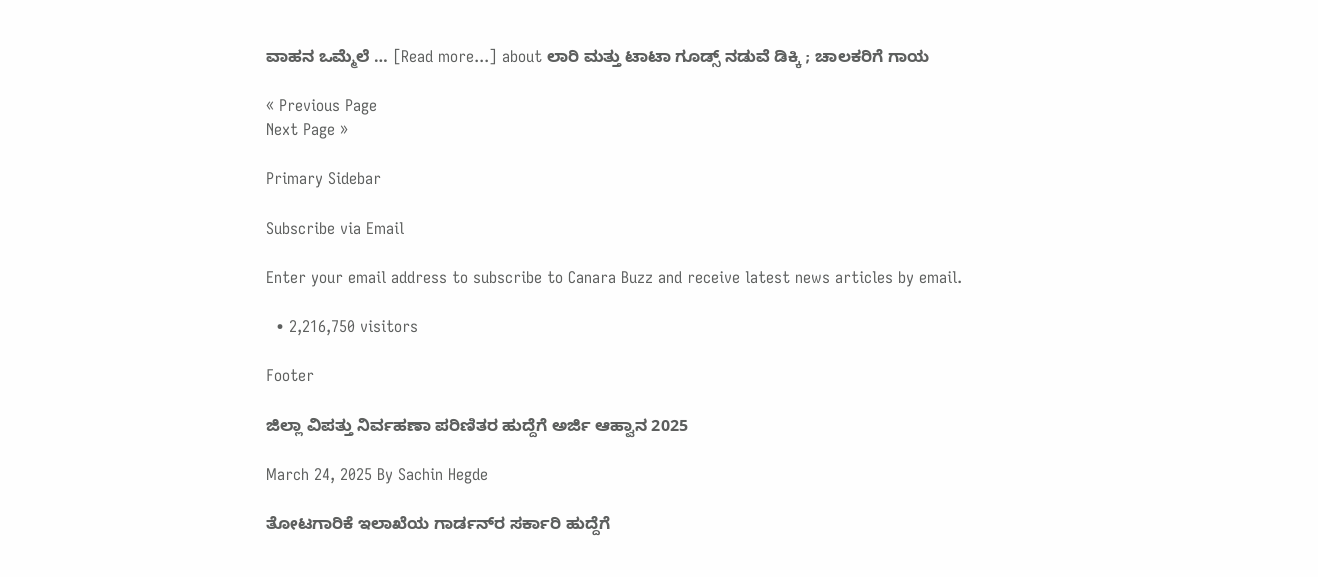ವಾಹನ ಒಮ್ಮೆಲೆ … [Read more...] about ಲಾರಿ ಮತ್ತು ಟಾಟಾ ಗೂಡ್ಸ್ ನಡುವೆ ಡಿಕ್ಕಿ ; ಚಾಲಕರಿಗೆ ಗಾಯ

« Previous Page
Next Page »

Primary Sidebar

Subscribe via Email

Enter your email address to subscribe to Canara Buzz and receive latest news articles by email.

  • 2,216,750 visitors

Footer

ಜಿಲ್ಲಾ ವಿಪತ್ತು ನಿರ್ವಹಣಾ ಪರಿಣಿತರ ಹುದ್ದೆಗೆ ಅರ್ಜಿ ಆಹ್ವಾನ 2025

March 24, 2025 By Sachin Hegde

ತೋಟಗಾರಿಕೆ ಇಲಾಖೆಯ ಗಾರ್ಡನ್‌ರ ಸರ್ಕಾರಿ ಹುದ್ದೆಗೆ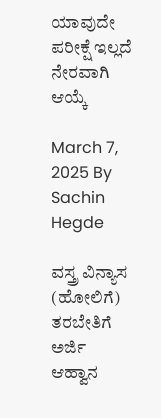ಯಾವುದೇ ಪರೀಕ್ಷೆ ಇಲ್ಲದೆ ನೇರವಾಗಿ ಆಯ್ಕೆ

March 7, 2025 By Sachin Hegde

ವಸ್ತ್ರ ವಿನ್ಯಾಸ (ಹೋಲಿಗೆ) ತರಬೇತಿಗೆ ಅರ್ಜಿ ಆಹ್ವಾನ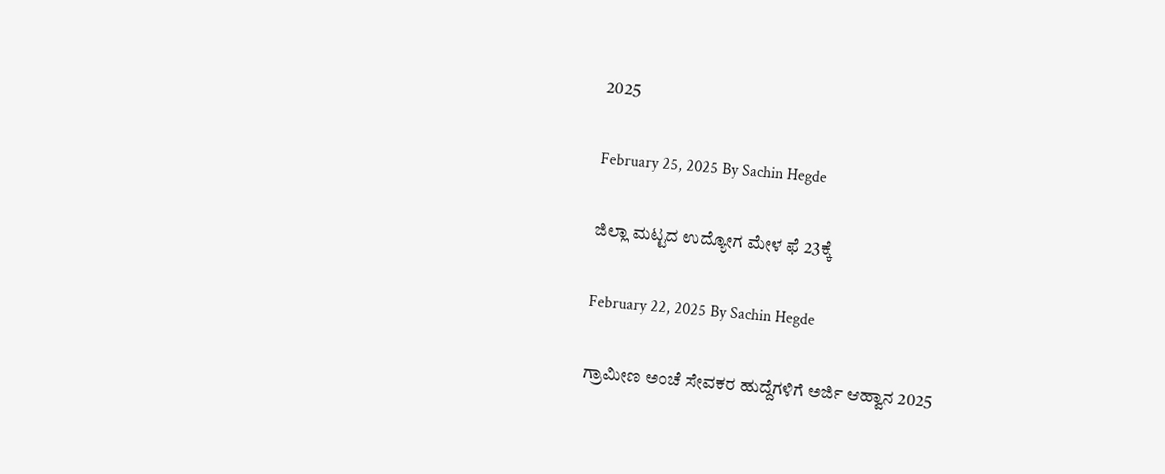2025

February 25, 2025 By Sachin Hegde

ಜಿಲ್ಲಾ ಮಟ್ಟದ ಉದ್ಯೋಗ ಮೇಳ ಫೆ 23ಕ್ಕೆ

February 22, 2025 By Sachin Hegde

ಗ್ರಾಮೀಣ ಅಂಚೆ ಸೇವಕರ ಹುದ್ದೆಗಳಿಗೆ ಅರ್ಜಿ ಆಹ್ವಾನ 2025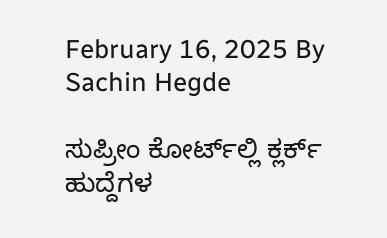February 16, 2025 By Sachin Hegde

ಸುಪ್ರೀಂ ಕೋರ್ಟ್‌ಲ್ಲಿ ಕ್ಲರ್ಕ್ ಹುದ್ದೆಗಳ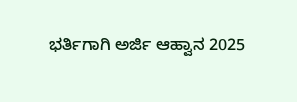ಭರ್ತಿಗಾಗಿ ಅರ್ಜಿ ಆಹ್ವಾನ 2025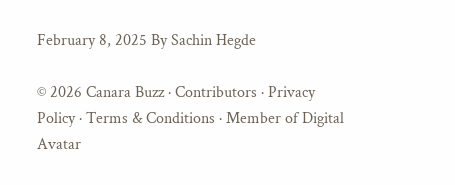February 8, 2025 By Sachin Hegde

© 2026 Canara Buzz · Contributors · Privacy Policy · Terms & Conditions · Member of Digital Avatar